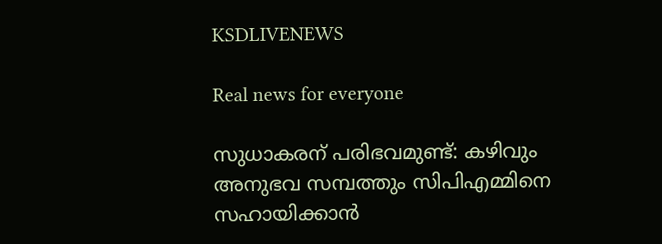KSDLIVENEWS

Real news for everyone

സുധാകരന് പരിഭവമുണ്ട്: കഴിവും അനുഭവ സമ്പത്തും സിപിഎമ്മിനെ സഹായിക്കാൻ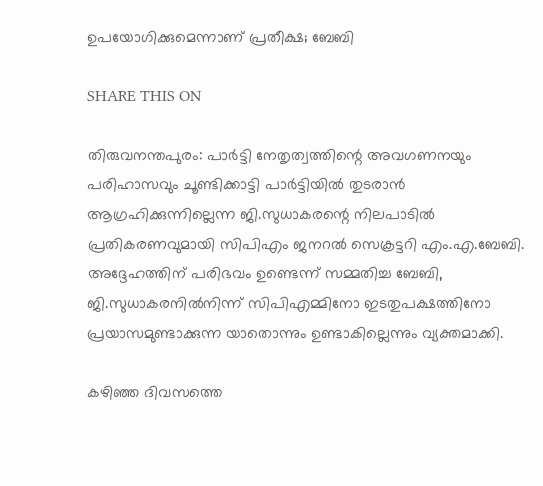ഉപയോഗിക്കുമെന്നാണ് പ്രതീക്ഷ; ബേബി

SHARE THIS ON

തിരുവനന്തപുരം: പാർട്ടി നേതൃത്വത്തിന്റെ അവഗണനയും പരിഹാസവും ചൂണ്ടിക്കാട്ടി പാർട്ടിയിൽ തുടരാൻ ആഗ്രഹിക്കുന്നില്ലെന്ന ജി.സുധാകരന്റെ നിലപാടിൽ പ്രതികരണവുമായി സിപിഎം ജനറൽ സെക്രട്ടറി എം.എ.ബേബി. അദ്ദേഹത്തിന് പരിഭവം ഉണ്ടെന്ന് സമ്മതിച്ച ബേബി, ജി.സുധാകരനിൽനിന്ന് സിപിഎമ്മിനോ ഇടതുപക്ഷത്തിനോ പ്രയാസമുണ്ടാക്കുന്ന യാതൊന്നും ഉണ്ടാകില്ലെന്നും വ്യക്തമാക്കി.

കഴിഞ്ഞ ദിവസത്തെ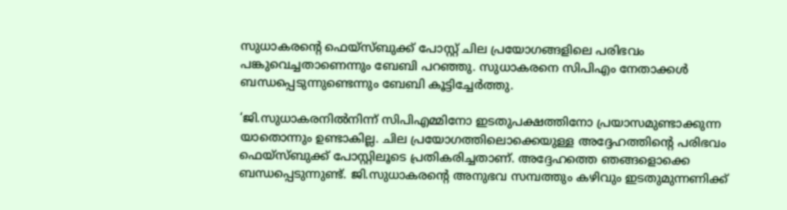സുധാകരന്റെ ഫെയ്‌സ്ബുക്ക് പോസ്റ്റ് ചില പ്രയോഗങ്ങളിലെ പരിഭവം പങ്കുവെച്ചതാണെന്നും ബേബി പറഞ്ഞു. സുധാകരനെ സിപിഎം നേതാക്കൾ ബന്ധപ്പെടുന്നുണ്ടെന്നും ബേബി കൂട്ടിച്ചേർത്തു.

‘ജി.സുധാകരനിൽനിന്ന് സിപിഎമ്മിനോ ഇടതുപക്ഷത്തിനോ പ്രയാസമുണ്ടാക്കുന്ന യാതൊന്നും ഉണ്ടാകില്ല. ചില പ്രയോഗത്തിലൊക്കെയുള്ള അദ്ദേഹത്തിന്റെ പരിഭവം ഫെയ്‌സ്ബുക്ക് പോസ്റ്റിലൂടെ പ്രതികരിച്ചതാണ്. അദ്ദേഹത്തെ ഞങ്ങളൊക്കെ ബന്ധപ്പെടുന്നുണ്ട്. ജി.സുധാകരന്റെ അനുഭവ സമ്പത്തും കഴിവും ഇടതുമുന്നണിക്ക്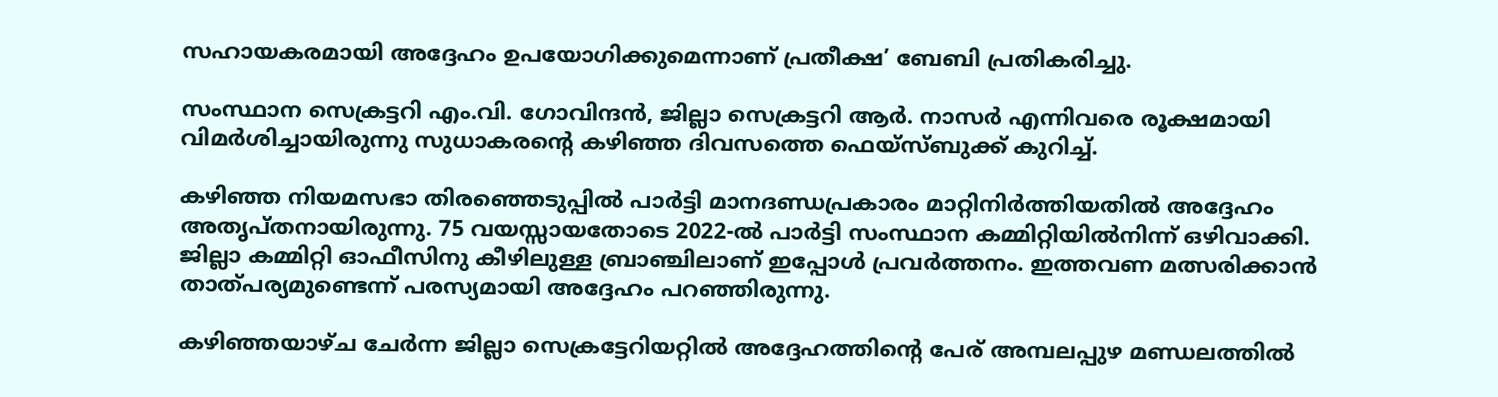സഹായകരമായി അദ്ദേഹം ഉപയോഗിക്കുമെന്നാണ് പ്രതീക്ഷ’ ബേബി പ്രതികരിച്ചു.

സംസ്ഥാന സെക്രട്ടറി എം.വി. ഗോവിന്ദൻ, ജില്ലാ സെക്രട്ടറി ആർ. നാസർ എന്നിവരെ രൂക്ഷമായി വിമർശിച്ചായിരുന്നു സുധാകരന്റെ കഴിഞ്ഞ ദിവസത്തെ ഫെയ്‌സ്ബുക്ക് കുറിച്ച്.

കഴിഞ്ഞ നിയമസഭാ തിരഞ്ഞെടുപ്പിൽ പാർട്ടി മാനദണ്ഡപ്രകാരം മാറ്റിനിർത്തിയതിൽ അദ്ദേഹം അതൃപ്തനായിരുന്നു. 75 വയസ്സായതോടെ 2022-ൽ പാർട്ടി സംസ്ഥാന കമ്മിറ്റിയിൽനിന്ന് ഒഴിവാക്കി. ജില്ലാ കമ്മിറ്റി ഓഫീസിനു കീഴിലുള്ള ബ്രാഞ്ചിലാണ് ഇപ്പോൾ പ്രവർത്തനം. ഇത്തവണ മത്സരിക്കാൻ താത്പര്യമുണ്ടെന്ന് പരസ്യമായി അദ്ദേഹം പറഞ്ഞിരുന്നു.

കഴിഞ്ഞയാഴ്ച ചേർന്ന ജില്ലാ സെക്രട്ടേറിയറ്റിൽ അദ്ദേഹത്തിന്റെ പേര് അമ്പലപ്പുഴ മണ്ഡലത്തിൽ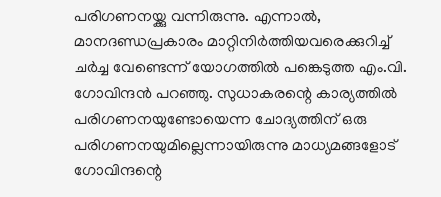പരിഗണനയ്ക്കു വന്നിരുന്നു. എന്നാൽ, മാനദണ്ഡപ്രകാരം മാറ്റിനിർത്തിയവരെക്കുറിച്ച് ചർച്ച വേണ്ടെന്ന് യോഗത്തിൽ പങ്കെടുത്ത എം.വി. ഗോവിന്ദൻ പറഞ്ഞു. സുധാകരന്റെ കാര്യത്തിൽ പരിഗണനയുണ്ടോയെന്ന ചോദ്യത്തിന് ഒരു പരിഗണനയുമില്ലെന്നായിരുന്നു മാധ്യമങ്ങളോട് ഗോവിന്ദന്റെ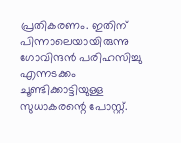പ്രതികരണം. ഇതിന് പിന്നാലെയായിരുന്നു ഗോവിന്ദൻ പരിഹസിച്ചു എന്നടക്കം ചൂണ്ടിക്കാട്ടിയുള്ള സുധാകരന്റെ പോസ്റ്റ്.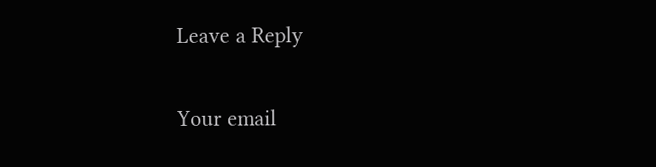Leave a Reply

Your email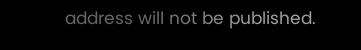address will not be published.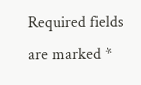Required fields are marked *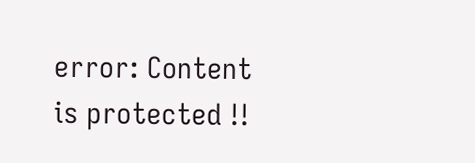error: Content is protected !!